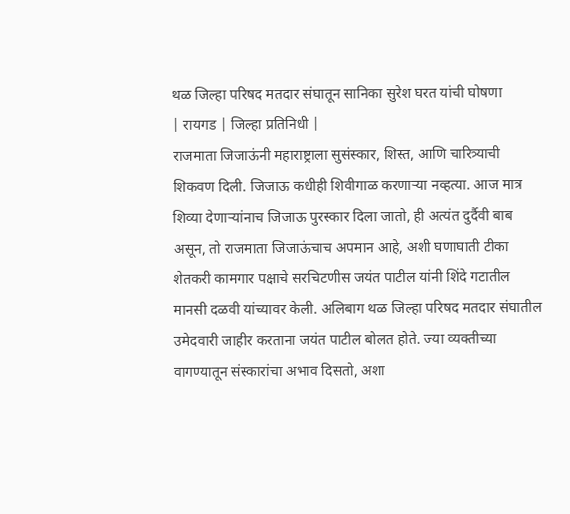थळ जिल्हा परिषद मतदार संघातून सानिका सुरेश घरत यांची घोषणा
| रायगड | जिल्हा प्रतिनिधी |
राजमाता जिजाऊंनी महाराष्ट्राला सुसंस्कार, शिस्त, आणि चारित्र्याची शिकवण दिली. जिजाऊ कधीही शिवीगाळ करणाऱ्या नव्हत्या. आज मात्र शिव्या देणाऱ्यांनाच जिजाऊ पुरस्कार दिला जातो, ही अत्यंत दुर्दैवी बाब असून, तो राजमाता जिजाऊंचाच अपमान आहे, अशी घणाघाती टीका शेतकरी कामगार पक्षाचे सरचिटणीस जयंत पाटील यांनी शिंदे गटातील मानसी दळवी यांच्यावर केली. अलिबाग थळ जिल्हा परिषद मतदार संघातील उमेदवारी जाहीर करताना जयंत पाटील बोलत होते. ज्या व्यक्तीच्या वागण्यातून संस्कारांचा अभाव दिसतो, अशा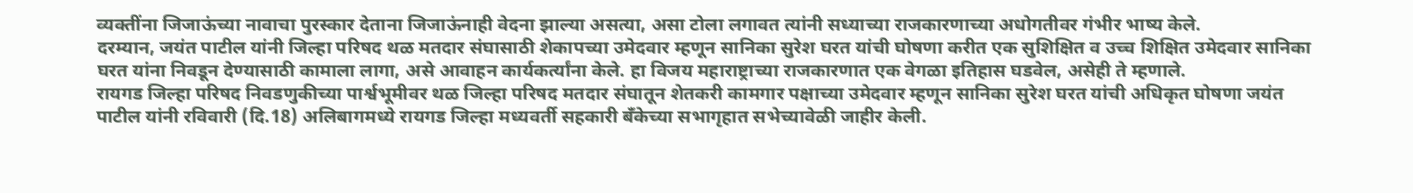व्यक्तींना जिजाऊंच्या नावाचा पुरस्कार देताना जिजाऊंनाही वेदना झाल्या असत्या, असा टोला लगावत त्यांनी सध्याच्या राजकारणाच्या अधोगतीवर गंभीर भाष्य केले.
दरम्यान, जयंत पाटील यांनी जिल्हा परिषद थळ मतदार संघासाठी शेकापच्या उमेदवार म्हणून सानिका सुरेश घरत यांची घोषणा करीत एक सुशिक्षित व उच्च शिक्षित उमेदवार सानिका घरत यांना निवडून देण्यासाठी कामाला लागा, असे आवाहन कार्यकर्त्यांना केले. हा विजय महाराष्ट्राच्या राजकारणात एक वेगळा इतिहास घडवेल, असेही ते म्हणाले.
रायगड जिल्हा परिषद निवडणुकीच्या पार्श्वभूमीवर थळ जिल्हा परिषद मतदार संघातून शेतकरी कामगार पक्षाच्या उमेदवार म्हणून सानिका सुरेश घरत यांची अधिकृत घोषणा जयंत पाटील यांनी रविवारी (दि.18) अलिबागमध्ये रायगड जिल्हा मध्यवर्ती सहकारी बँकेच्या सभागृहात सभेच्यावेळी जाहीर केली.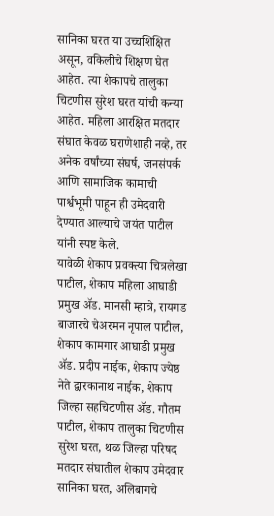सानिका घरत या उच्चशिक्षित असून, वकिलीचे शिक्षण घेत आहेत. त्या शेकापचे तालुका चिटणीस सुरेश घरत यांची कन्या आहेत. महिला आरक्षित मतदार संघात केवळ घराणेशाही नव्हे, तर अनेक वर्षांच्या संघर्ष, जनसंपर्क आणि सामाजिक कामाची पार्श्वभूमी पाहून ही उमेदवारी देण्यात आल्याचे जयंत पाटील यांनी स्पष्ट केले.
यावेळी शेकाप प्रवक्त्या चित्रलेखा पाटील, शेकाप महिला आघाडी प्रमुख ॲड. मानसी म्हात्रे, रायगड बाजारचे चेअरमन नृपाल पाटील, शेकाप कामगार आघाडी प्रमुख ॲड. प्रदीप नाईक, शेकाप ज्येष्ठ नेते द्वारकानाथ नाईक, शेकाप जिल्हा सहचिटणीस ॲड. गौतम पाटील, शेकाप तालुका चिटणीस सुरेश घरत, थळ जिल्हा परिषद मतदार संघातील शेकाप उमेदवार सानिका घरत, अलिबागचे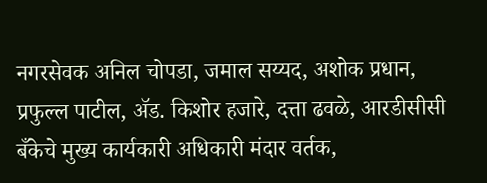नगरसेवक अनिल चोपडा, जमाल सय्यद, अशोक प्रधान, प्रफुल्ल पाटील, ॲड. किशोर हजारे, दत्ता ढवळे, आरडीसीसी बँकेचे मुख्य कार्यकारी अधिकारी मंदार वर्तक,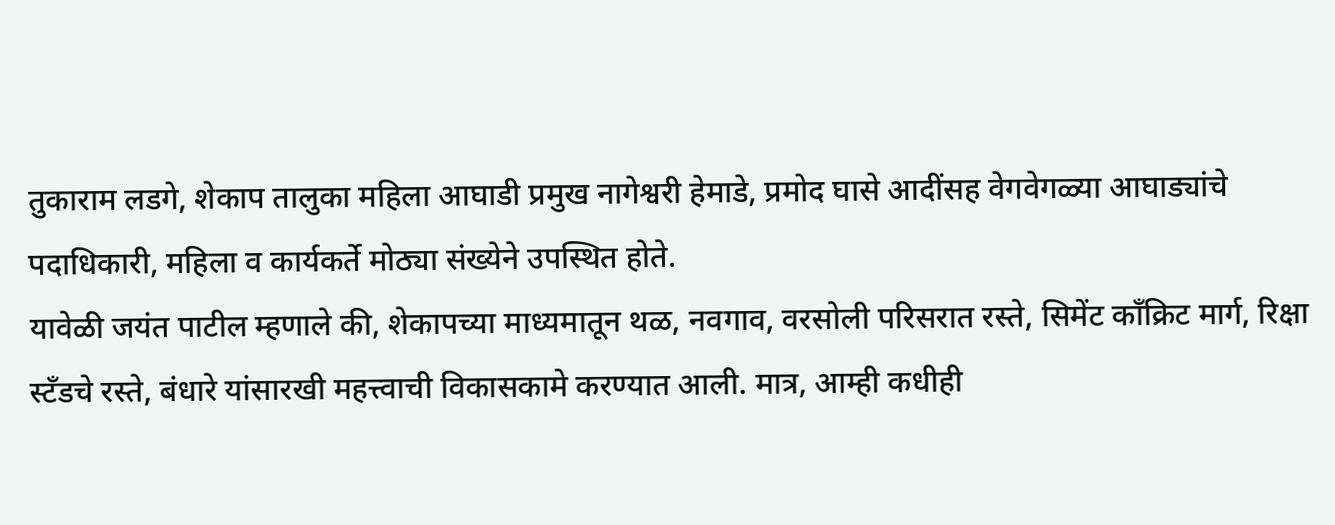तुकाराम लडगे, शेकाप तालुका महिला आघाडी प्रमुख नागेश्वरी हेमाडे, प्रमोद घासे आदींसह वेगवेगळ्या आघाड्यांचे पदाधिकारी, महिला व कार्यकर्ते मोठ्या संख्येने उपस्थित होते.
यावेळी जयंत पाटील म्हणाले की, शेकापच्या माध्यमातून थळ, नवगाव, वरसोली परिसरात रस्ते, सिमेंट काँक्रिट मार्ग, रिक्षा स्टँडचे रस्ते, बंधारे यांसारखी महत्त्वाची विकासकामे करण्यात आली. मात्र, आम्ही कधीही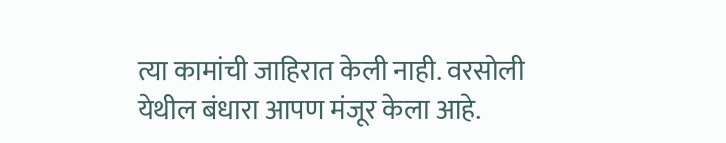त्या कामांची जाहिरात केली नाही. वरसोली येथील बंधारा आपण मंजूर केला आहे.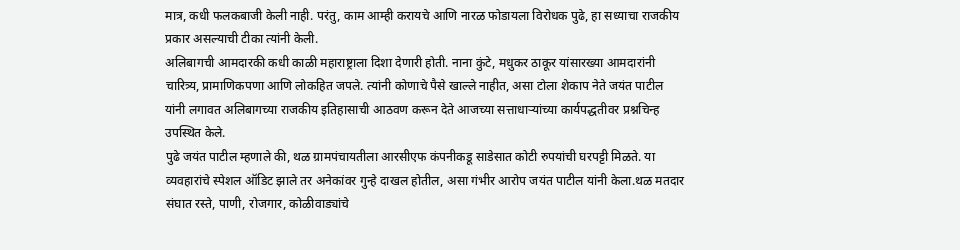मात्र, कधी फलकबाजी केली नाही. परंतु, काम आम्ही करायचे आणि नारळ फोडायला विरोधक पुढे, हा सध्याचा राजकीय प्रकार असल्याची टीका त्यांनी केली.
अलिबागची आमदारकी कधी काळी महाराष्ट्राला दिशा देणारी होती. नाना कुंटे, मधुकर ठाकूर यांसारख्या आमदारांनी चारित्र्य, प्रामाणिकपणा आणि लोकहित जपले. त्यांनी कोणाचे पैसे खाल्ले नाहीत, असा टोला शेकाप नेते जयंत पाटील यांनी लगावत अलिबागच्या राजकीय इतिहासाची आठवण करून देते आजच्या सत्ताधाऱ्यांच्या कार्यपद्धतीवर प्रश्नचिन्ह उपस्थित केले.
पुढे जयंत पाटील म्हणाले की, थळ ग्रामपंचायतीला आरसीएफ कंपनीकडू साडेसात कोटी रुपयांची घरपट्टी मिळते. या व्यवहारांचे स्पेशल ऑडिट झाले तर अनेकांवर गुन्हे दाखल होतील, असा गंभीर आरोप जयंत पाटील यांनी केला.थळ मतदार संघात रस्ते, पाणी, रोजगार, कोळीवाड्यांचे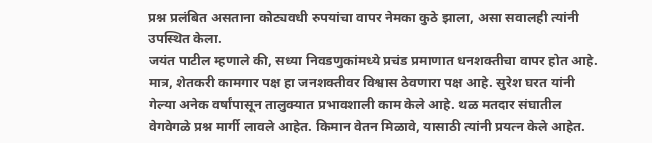प्रश्न प्रलंबित असताना कोट्यवधी रुपयांचा वापर नेमका कुठे झाला, असा सवालही त्यांनी उपस्थित केला.
जयंत पाटील म्हणाले की, सध्या निवडणुकांमध्ये प्रचंड प्रमाणात धनशक्तीचा वापर होत आहे. मात्र, शेतकरी कामगार पक्ष हा जनशक्तीवर विश्वास ठेवणारा पक्ष आहे. सुरेश घरत यांनी गेल्या अनेक वर्षांपासून तालुक्यात प्रभावशाली काम केले आहे. थळ मतदार संघातील वेगवेगळे प्रश्न मार्गी लावले आहेत. किमान वेतन मिळावे, यासाठी त्यांनी प्रयत्न केले आहेत.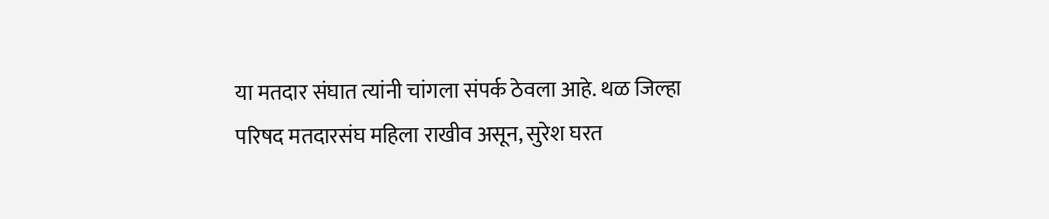या मतदार संघात त्यांनी चांगला संपर्क ठेवला आहे. थळ जिल्हा परिषद मतदारसंघ महिला राखीव असून, सुरेश घरत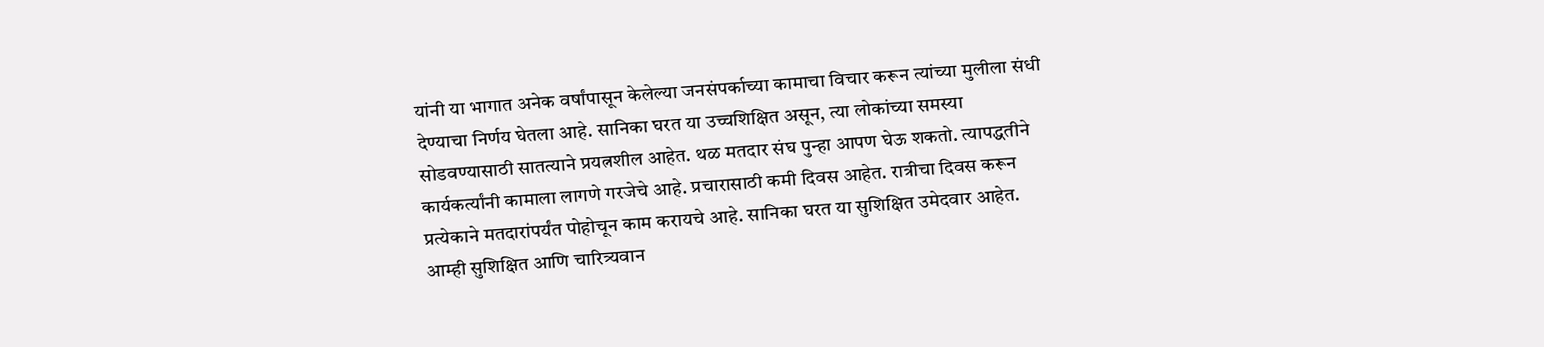यांनी या भागात अनेक वर्षांपासून केलेल्या जनसंपर्काच्या कामाचा विचार करून त्यांच्या मुलीला संधी देण्याचा निर्णय घेतला आहे. सानिका घरत या उच्चशिक्षित असून, त्या लोकांच्या समस्या सोडवण्यासाठी सातत्याने प्रयत्नशील आहेत. थळ मतदार संघ पुन्हा आपण घेऊ शकतो. त्यापद्धतीने कार्यकर्त्यांनी कामाला लागणे गरजेचे आहे. प्रचारासाठी कमी दिवस आहेत. रात्रीचा दिवस करून प्रत्येकाने मतदारांपर्यंत पोहोचून काम करायचे आहे. सानिका घरत या सुशिक्षित उमेदवार आहेत. आम्ही सुशिक्षित आणि चारित्र्यवान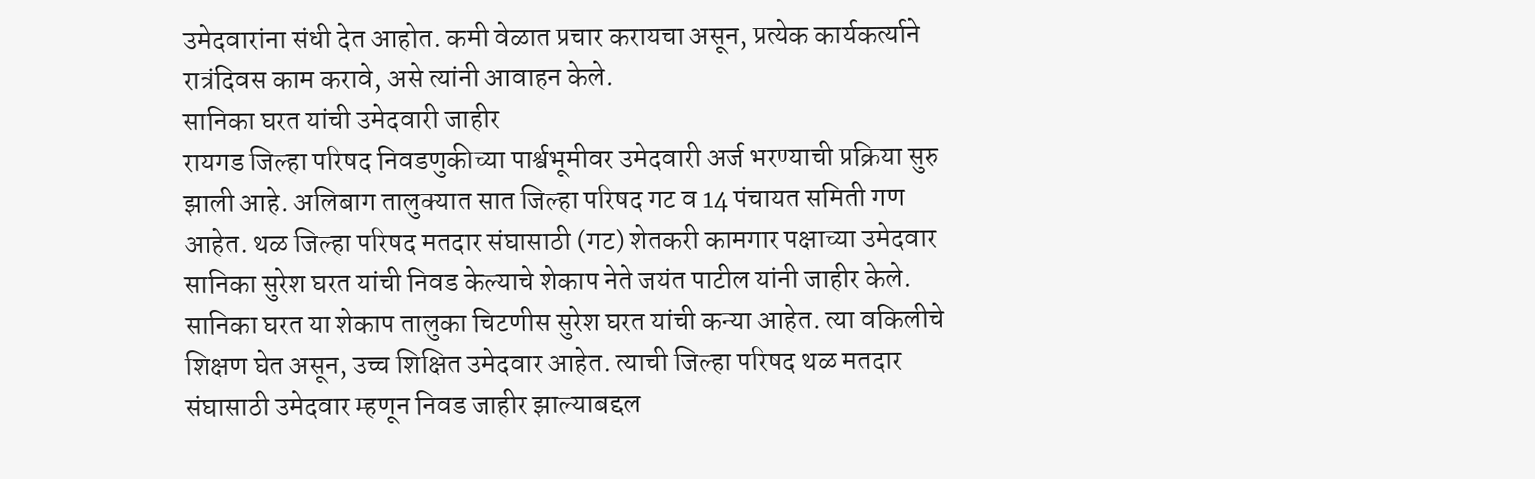उमेदवारांना संधी देत आहोत. कमी वेळात प्रचार करायचा असून, प्रत्येक कार्यकर्त्याने रात्रंदिवस काम करावे, असे त्यांनी आवाहन केले.
सानिका घरत यांची उमेदवारी जाहीर
रायगड जिल्हा परिषद निवडणुकीच्या पार्श्वभूमीवर उमेदवारी अर्ज भरण्याची प्रक्रिया सुरु झाली आहे. अलिबाग तालुक्यात सात जिल्हा परिषद गट व 14 पंचायत समिती गण आहेत. थळ जिल्हा परिषद मतदार संघासाठी (गट) शेतकरी कामगार पक्षाच्या उमेदवार सानिका सुरेश घरत यांची निवड केल्याचे शेकाप नेते जयंत पाटील यांनी जाहीर केले. सानिका घरत या शेकाप तालुका चिटणीस सुरेश घरत यांची कन्या आहेत. त्या वकिलीचे शिक्षण घेत असून, उच्च शिक्षित उमेदवार आहेत. त्याची जिल्हा परिषद थळ मतदार संघासाठी उमेदवार म्हणून निवड जाहीर झाल्याबद्दल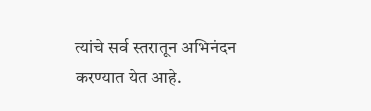त्यांचे सर्व स्तरातून अभिनंदन करण्यात येत आहे.